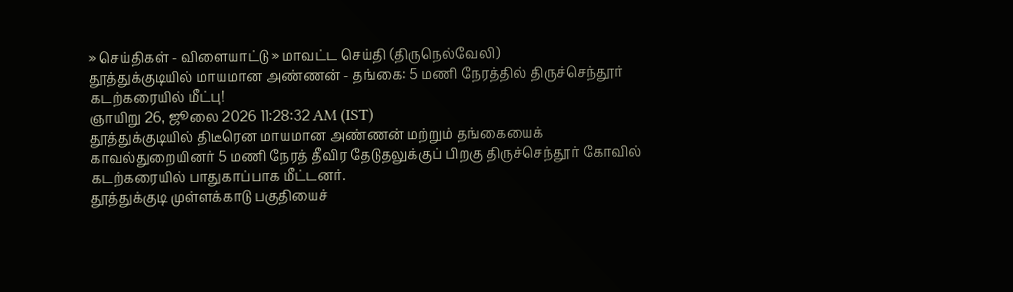» செய்திகள் - விளையாட்டு » மாவட்ட செய்தி (திருநெல்வேலி)
தூத்துக்குடியில் மாயமான அண்ணன் - தங்கை: 5 மணி நேரத்தில் திருச்செந்தூர் கடற்கரையில் மீட்பு!
ஞாயிறு 26, ஜூலை 2026 11:28:32 AM (IST)
தூத்துக்குடியில் திடீரென மாயமான அண்ணன் மற்றும் தங்கையைக் காவல்துறையினர் 5 மணி நேரத் தீவிர தேடுதலுக்குப் பிறகு திருச்செந்தூர் கோவில் கடற்கரையில் பாதுகாப்பாக மீட்டனர்.
தூத்துக்குடி முள்ளக்காடு பகுதியைச்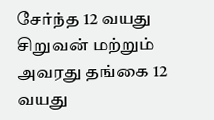சேர்ந்த 12 வயது சிறுவன் மற்றும் அவரது தங்கை 12 வயது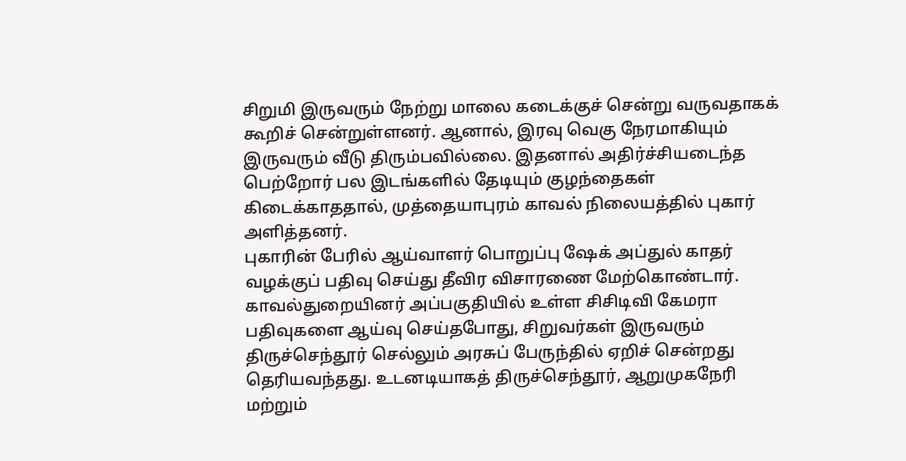சிறுமி இருவரும் நேற்று மாலை கடைக்குச் சென்று வருவதாகக் கூறிச் சென்றுள்ளனர். ஆனால், இரவு வெகு நேரமாகியும் இருவரும் வீடு திரும்பவில்லை. இதனால் அதிர்ச்சியடைந்த பெற்றோர் பல இடங்களில் தேடியும் குழந்தைகள் கிடைக்காததால், முத்தையாபுரம் காவல் நிலையத்தில் புகார் அளித்தனர்.
புகாரின் பேரில் ஆய்வாளர் பொறுப்பு ஷேக் அப்துல் காதர் வழக்குப் பதிவு செய்து தீவிர விசாரணை மேற்கொண்டார். காவல்துறையினர் அப்பகுதியில் உள்ள சிசிடிவி கேமரா பதிவுகளை ஆய்வு செய்தபோது, சிறுவர்கள் இருவரும் திருச்செந்தூர் செல்லும் அரசுப் பேருந்தில் ஏறிச் சென்றது தெரியவந்தது. உடனடியாகத் திருச்செந்தூர், ஆறுமுகநேரி மற்றும்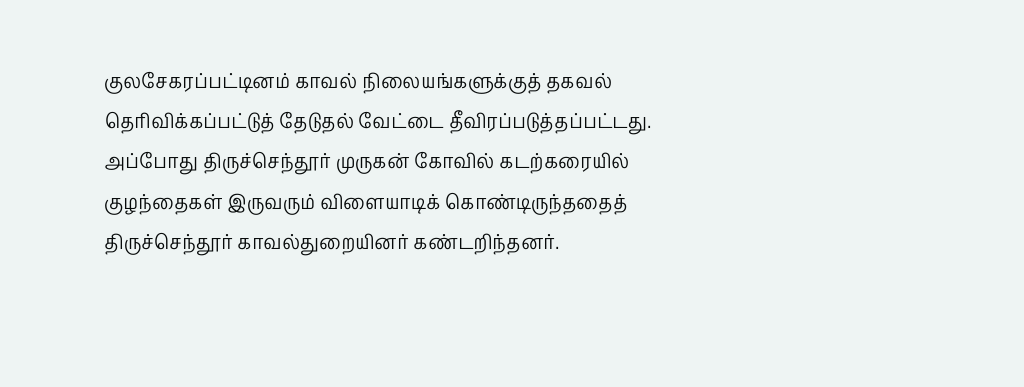குலசேகரப்பட்டினம் காவல் நிலையங்களுக்குத் தகவல் தெரிவிக்கப்பட்டுத் தேடுதல் வேட்டை தீவிரப்படுத்தப்பட்டது.
அப்போது திருச்செந்தூர் முருகன் கோவில் கடற்கரையில் குழந்தைகள் இருவரும் விளையாடிக் கொண்டிருந்ததைத் திருச்செந்தூர் காவல்துறையினர் கண்டறிந்தனர்.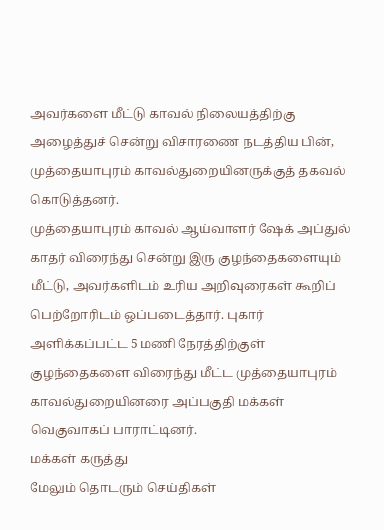அவர்களை மீட்டு காவல் நிலையத்திற்கு அழைத்துச் சென்று விசாரணை நடத்திய பின், முத்தையாபுரம் காவல்துறையினருக்குத் தகவல் கொடுத்தனர்.
முத்தையாபுரம் காவல் ஆய்வாளர் ஷேக் அப்துல் காதர் விரைந்து சென்று இரு குழந்தைகளையும் மீட்டு, அவர்களிடம் உரிய அறிவுரைகள் கூறிப் பெற்றோரிடம் ஒப்படைத்தார். புகார் அளிக்கப்பட்ட 5 மணி நேரத்திற்குள் குழந்தைகளை விரைந்து மீட்ட முத்தையாபுரம் காவல்துறையினரை அப்பகுதி மக்கள் வெகுவாகப் பாராட்டினர்.
மக்கள் கருத்து
மேலும் தொடரும் செய்திகள்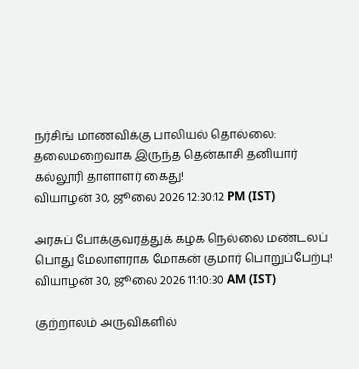நர்சிங் மாணவிக்கு பாலியல் தொல்லை: தலைமறைவாக இருந்த தென்காசி தனியார் கல்லூரி தாளாளர் கைது!
வியாழன் 30, ஜூலை 2026 12:30:12 PM (IST)

அரசுப் போக்குவரத்துக் கழக நெல்லை மண்டலப் பொது மேலாளராக மோகன் குமார் பொறுப்பேற்பு!
வியாழன் 30, ஜூலை 2026 11:10:30 AM (IST)

குற்றாலம் அருவிகளில்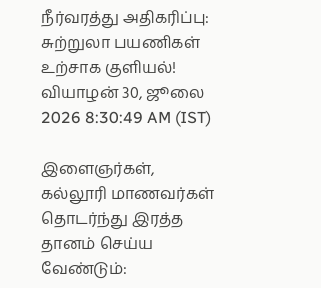நீர்வரத்து அதிகரிப்பு: சுற்றுலா பயணிகள் உற்சாக குளியல்!
வியாழன் 30, ஜூலை 2026 8:30:49 AM (IST)

இளைஞர்கள், கல்லூரி மாணவர்கள் தொடர்ந்து இரத்த தானம் செய்ய வேண்டும்: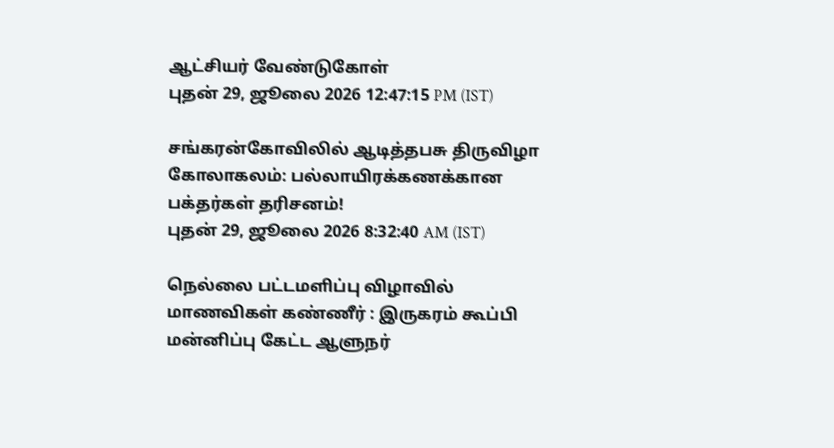ஆட்சியர் வேண்டுகோள்
புதன் 29, ஜூலை 2026 12:47:15 PM (IST)

சங்கரன்கோவிலில் ஆடித்தபசு திருவிழா கோலாகலம்: பல்லாயிரக்கணக்கான பக்தர்கள் தரிசனம்!
புதன் 29, ஜூலை 2026 8:32:40 AM (IST)

நெல்லை பட்டமளிப்பு விழாவில் மாணவிகள் கண்ணீர் : இருகரம் கூப்பி மன்னிப்பு கேட்ட ஆளுநர்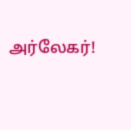அர்லேகர்!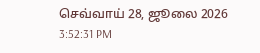செவ்வாய் 28, ஜூலை 2026 3:52:31 PM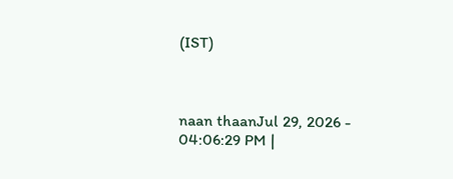(IST)



naan thaanJul 29, 2026 - 04:06:29 PM |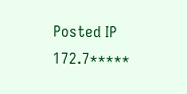Posted IP 172.7*****